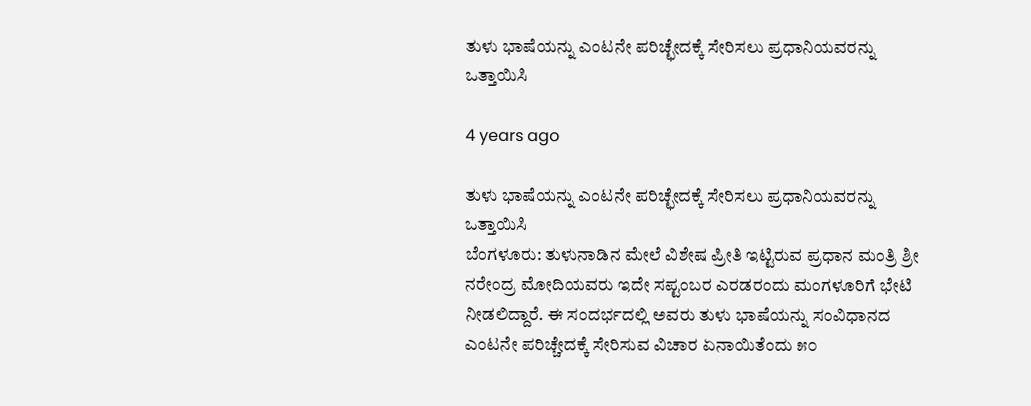ತುಳು ಭಾಷೆಯನ್ನು ಎಂಟನೇ ಪರಿಚ್ಛೇದಕ್ಕೆ ಸೇರಿಸಲು ಪ್ರಧಾನಿಯವರನ್ನು ಒತ್ತಾಯಿಸಿ

4 years ago

ತುಳು ಭಾಷೆಯನ್ನು ಎಂಟನೇ ಪರಿಚ್ಛೇದಕ್ಕೆ ಸೇರಿಸಲು ಪ್ರಧಾನಿಯವರನ್ನು ಒತ್ತಾಯಿಸಿ
ಬೆಂಗಳೂರು: ತುಳುನಾಡಿನ ಮೇಲೆ ವಿಶೇಷ ಪ್ರೀತಿ ಇಟ್ಟಿರುವ ಪ್ರಧಾನ ಮಂತ್ರಿ ಶ್ರೀ ನರೇಂದ್ರ ಮೋದಿಯವರು ಇದೇ ಸಪ್ಟಂಬರ ಎರಡರಂದು ಮಂಗಳೂರಿಗೆ ಭೇಟಿ ನೀಡಲಿದ್ದಾರೆ. ಈ ಸಂದರ್ಭದಲ್ಲಿ ಅವರು ತುಳು ಭಾಷೆಯನ್ನು ಸಂವಿಧಾನದ ಎಂಟನೇ ಪರಿಚ್ಚೇದಕ್ಕೆ ಸೇರಿಸುವ ವಿಚಾರ ಏನಾಯಿತೆಂದು ೫೦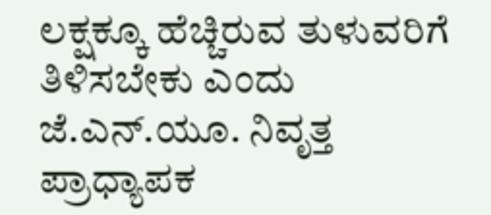ಲಕ್ಷಕ್ಕೂ ಹೆಚ್ಚಿರುವ ತುಳುವರಿಗೆ ತಿಳಿಸಬೇಕು ಎಂದು ಜೆ.ಎನ್.ಯೂ. ನಿವೃತ್ತ ಪ್ರಾಧ್ಯಾಪಕ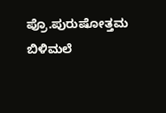ಪ್ರೊ.ಪುರುಷೋತ್ತಮ ಬಿಳಿಮಲೆ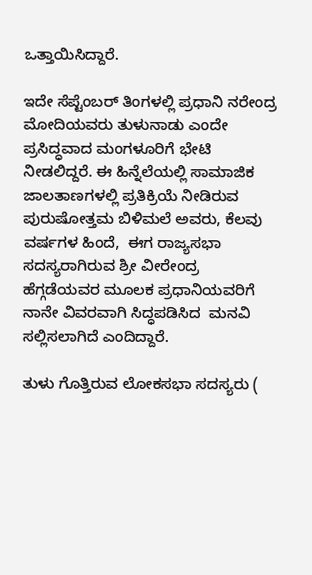ಒತ್ತಾಯಿಸಿದ್ದಾರೆ.

ಇದೇ ಸೆಪ್ಟೆಂಬರ್ ತಿಂಗಳಲ್ಲಿ ಪ್ರಧಾನಿ ನರೇಂದ್ರ ಮೋದಿಯವರು ತುಳುನಾಡು ಎಂದೇ ಪ್ರಸಿದ್ಧವಾದ ಮಂಗಳೂರಿಗೆ ಭೇಟಿ ನೀಡಲಿದ್ದರೆ. ಈ ಹಿನ್ನೆಲೆಯಲ್ಲಿ ಸಾಮಾಜಿಕ ಜಾಲತಾಣಗಳಲ್ಲಿ ಪ್ರತಿಕ್ರಿಯೆ ನೀಡಿರುವ ಪುರುಷೋತ್ತಮ ಬಿಳಿಮಲೆ ಅವರು, ಕೆಲವು ವರ್ಷಗಳ ಹಿಂದೆ,  ಈಗ ರಾಜ್ಯಸಭಾ‌ ಸದಸ್ಯರಾಗಿರುವ ಶ್ರೀ ವೀರೇಂದ್ರ ಹೆಗ್ಗಡೆಯವರ ಮೂಲಕ ಪ್ರಧಾನಿಯವರಿಗೆ ನಾನೇ ವಿವರವಾಗಿ ಸಿದ್ಧಪಡಿಸಿದ  ಮನವಿ ಸಲ್ಲಿಸಲಾಗಿದೆ ಎಂದಿದ್ದಾರೆ.

ತುಳು ಗೊತ್ತಿರುವ ಲೋಕಸಭಾ ಸದಸ್ಯರು (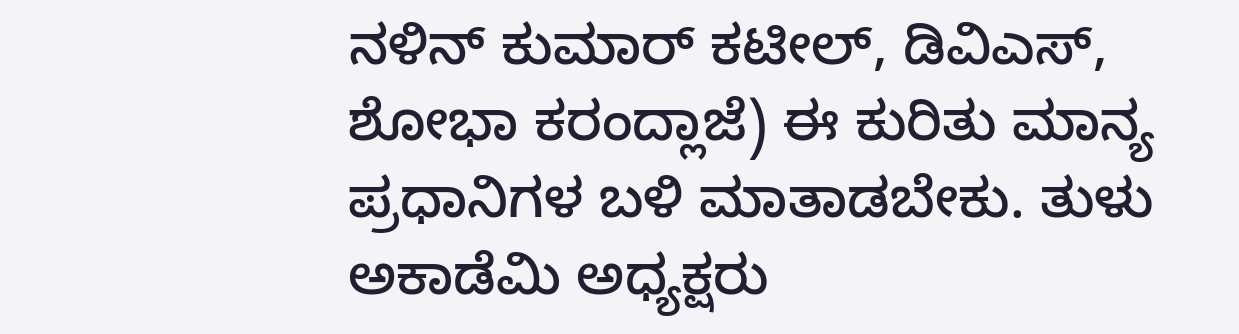ನಳಿನ್ ಕುಮಾರ್ ಕಟೀಲ್, ಡಿವಿಎಸ್, ಶೋಭಾ ಕರಂದ್ಲಾಜೆ) ಈ ಕುರಿತು ಮಾನ್ಯ ಪ್ರಧಾನಿಗಳ ಬಳಿ ಮಾತಾಡಬೇಕು. ತುಳು ಅಕಾಡೆಮಿ ಅಧ್ಯಕ್ಷರು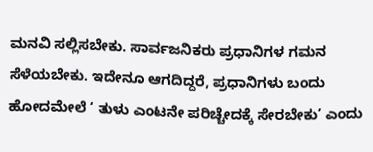ಮನವಿ ಸಲ್ಲಿಸಬೇಕು. ಸಾರ್ವಜನಿಕರು ಪ್ರಧಾನಿಗಳ ಗಮನ ಸೆಳೆಯಬೇಕು. ಇದೇನೂ ಆಗದಿದ್ದರೆ, ಪ್ರಧಾನಿಗಳು ಬಂದು ಹೋದಮೇಲೆ ‘ ತುಳು ಎಂಟನೇ ಪರಿಚ್ಚೇದಕ್ಕೆ ಸೇರಬೇಕು’ ಎಂದು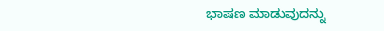ಭಾಷಣ ಮಾಡುವುದನ್ನು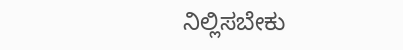ನಿಲ್ಲಿಸಬೇಕು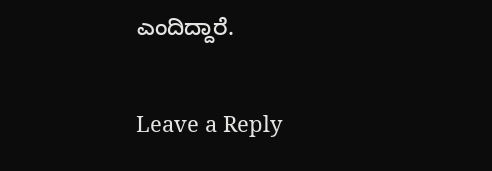ಎಂದಿದ್ದಾರೆ.

Leave a Reply